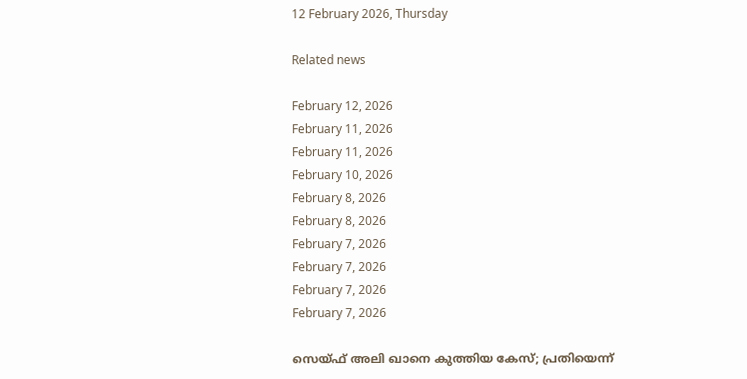12 February 2026, Thursday

Related news

February 12, 2026
February 11, 2026
February 11, 2026
February 10, 2026
February 8, 2026
February 8, 2026
February 7, 2026
February 7, 2026
February 7, 2026
February 7, 2026

സെയ്ഫ് അലി ഖാനെ കുത്തിയ കേസ്; പ്രതിയെന്ന്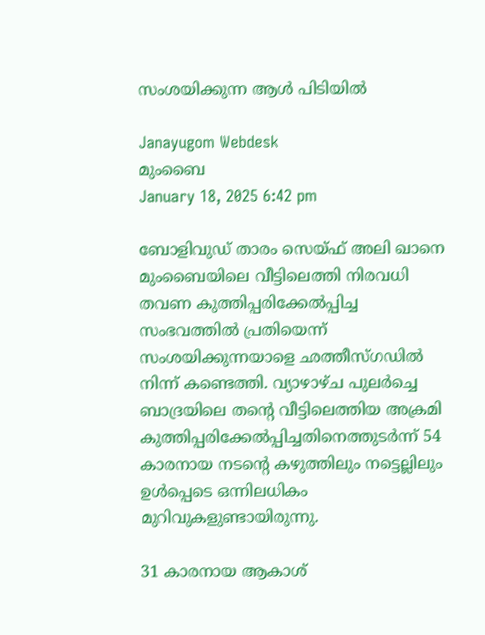സംശയിക്കുന്ന ആള്‍ പിടിയില്‍

Janayugom Webdesk
മുംബൈ
January 18, 2025 6:42 pm

ബോളിവുഡ് താരം സെയ്ഫ് അലി ഖാനെ മുംബൈയിലെ വീട്ടിലെത്തി നിരവധി തവണ കുത്തിപ്പരിക്കേല്‍പ്പിച്ച സംഭവത്തില്‍ പ്രതിയെന്ന് സംശയിക്കുന്നയാളെ ഛത്തീസ്ഗഡില്‍ നിന്ന് കണ്ടെത്തി. വ്യാഴാഴ്ച പുലര്‍ച്ചെ ബാദ്രയിലെ തന്റെ വീട്ടിലെത്തിയ അക്രമി കുത്തിപ്പരിക്കേല്‍പ്പിച്ചതിനെത്തുടര്‍ന്ന് 54 കാരനായ നടന്റെ കഴുത്തിലും നട്ടെല്ലിലും ഉള്‍പ്പെടെ ഒന്നിലധികം മുറിവുകളുണ്ടായിരുന്നു.

31 കാരനായ ആകാശ്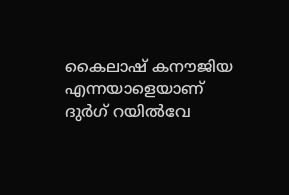കൈലാഷ് കനൗജിയ എന്നയാളെയാണ് ദുര്‍ഗ് റയില്‍വേ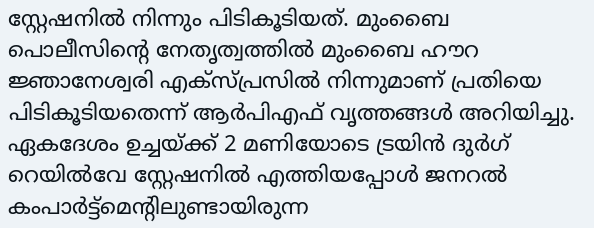സ്റ്റേഷനില്‍ നിന്നും പിടികൂടിയത്. മുംബൈ പൊലീസിന്റെ നേതൃത്വത്തില്‍ മുംബൈ ഹൗറ ജ്ഞാനേശ്വരി എക്സ്പ്രസില്‍ നിന്നുമാണ് പ്രതിയെ പിടികൂടിയതെന്ന് ആര്‍പിഎഫ് വൃത്തങ്ങള്‍ അറിയിച്ചു. ഏകദേശം ഉച്ചയ്ക്ക് 2 മണിയോടെ ട്രയിന്‍ ദുര്‍ഗ് റെയില്‍വേ സ്റ്റേഷനില്‍ എത്തിയപ്പോള്‍ ജനറല്‍ കംപാര്‍ട്ട്മെന്റിലുണ്ടായിരുന്ന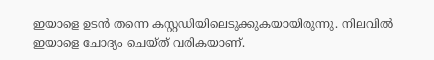ഇയാളെ ഉടന്‍ തന്നെ കസ്റ്റഡിയിലെടുക്കുകയായിരുന്നു. നിലവില്‍ ഇയാളെ ചോദ്യം ചെയ്ത് വരികയാണ്.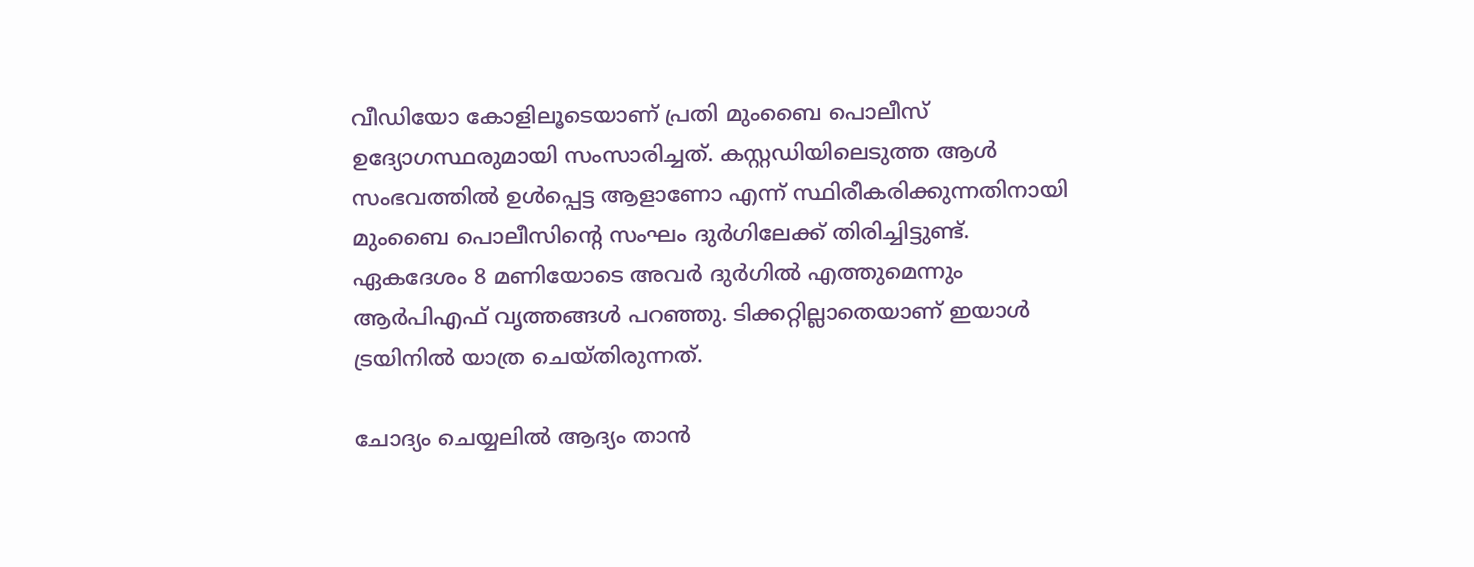വീഡിയോ കോളിലൂടെയാണ് പ്രതി മുംബൈ പൊലീസ് ഉദ്യോഗസ്ഥരുമായി സംസാരിച്ചത്. കസ്റ്റഡിയിലെടുത്ത ആള്‍ സംഭവത്തില്‍ ഉള്‍പ്പെട്ട ആളാണോ എന്ന് സ്ഥിരീകരിക്കുന്നതിനായി മുംബൈ പൊലീസിന്റെ സംഘം ദുര്‍ഗിലേക്ക് തിരിച്ചിട്ടുണ്ട്. ഏകദേശം 8 മണിയോടെ അവര്‍ ദുര്‍ഗില്‍ എത്തുമെന്നും ആര്‍പിഎഫ് വൃത്തങ്ങള്‍ പറഞ്ഞു. ടിക്കറ്റില്ലാതെയാണ് ഇയാള്‍ ട്രയിനില്‍ യാത്ര ചെയ്തിരുന്നത്.

ചോദ്യം ചെയ്യലില്‍ ആദ്യം താന്‍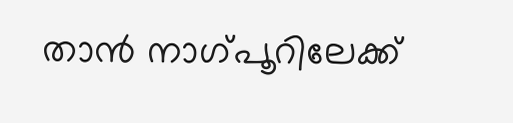താന്‍ നാഗ്പൂറിലേക്ക്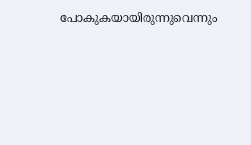പോകുകയായിരുന്നുവെന്നും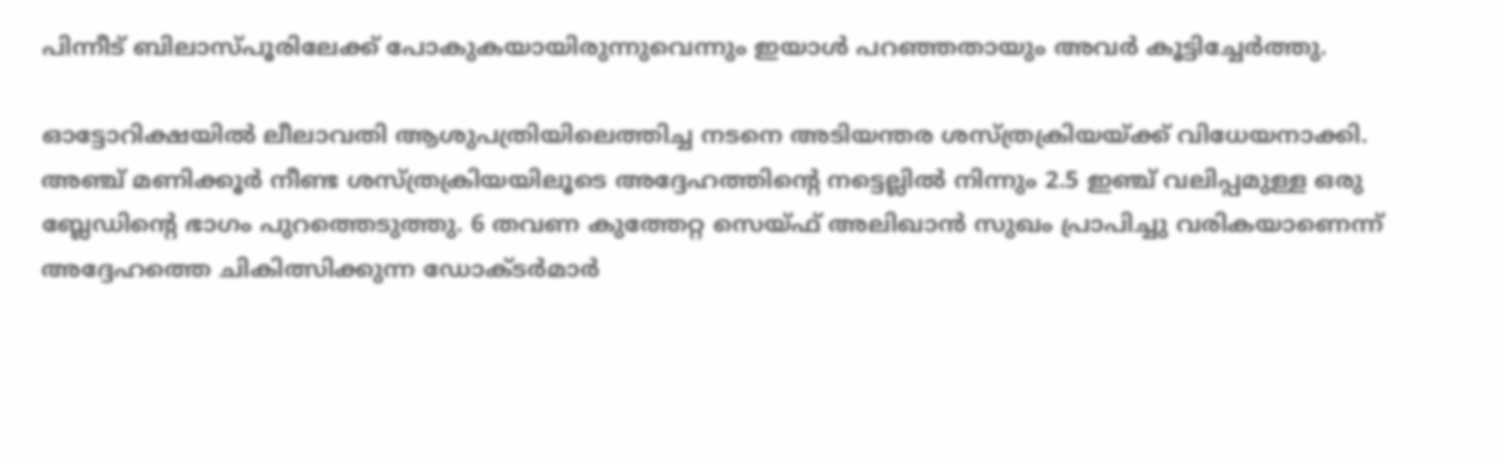പിന്നീട് ബിലാസ്പൂരിലേക്ക് പോകുകയായിരുന്നുവെന്നും ഇയാള്‍ പറഞ്ഞതായും അവര്‍ കൂട്ടിച്ചേര്‍ത്തു.

ഓട്ടോറിക്ഷയില്‍ ലീലാവതി ആശുപത്രിയിലെത്തിച്ച നടനെ അടിയന്തര ശസ്ത്രക്രിയയ്ക്ക് വിധേയനാക്കി. അഞ്ച് മണിക്കൂര്‍ നീണ്ട ശസ്ത്രക്രിയയിലൂടെ അദ്ദേഹത്തിന്റെ നട്ടെല്ലില്‍ നിന്നും 2.5 ഇഞ്ച് വലിപ്പമുള്ള ഒരു ബ്ലേഡിന്റെ ഭാഗം പുറത്തെടുത്തു. 6 തവണ കുത്തേറ്റ സെയ്ഫ് അലിഖാന്‍ സുഖം പ്രാപിച്ചു വരികയാണെന്ന് അദ്ദേഹത്തെ ചികിത്സിക്കുന്ന ഡോക്ടര്‍മാര്‍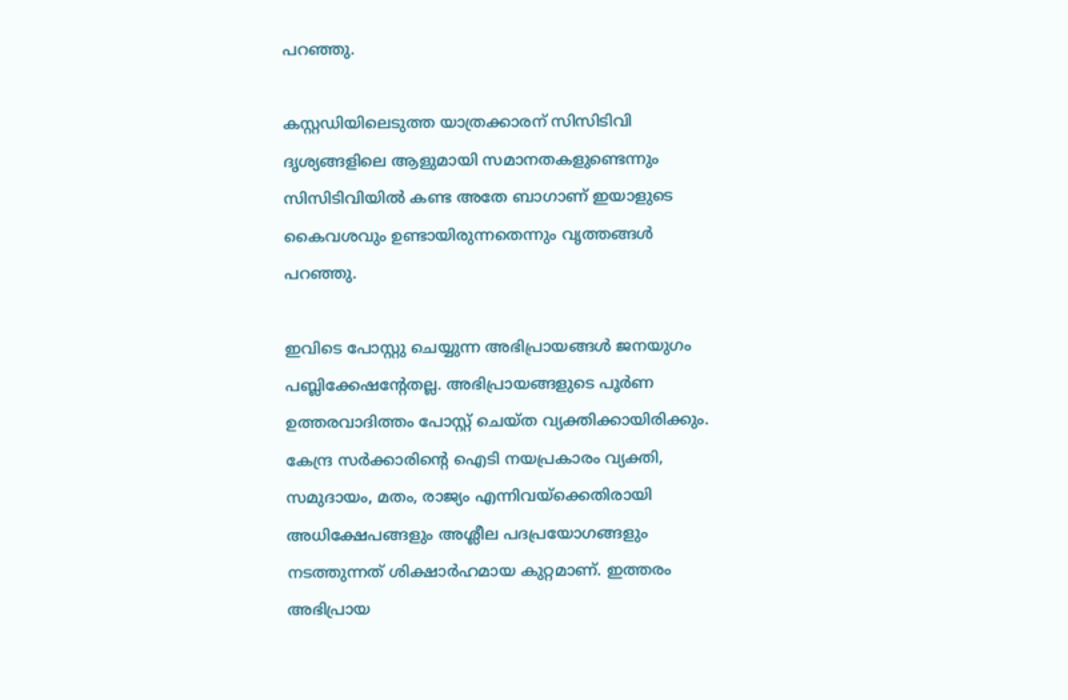പറഞ്ഞു.

കസ്റ്റഡിയിലെടുത്ത യാത്രക്കാരന് സിസിടിവി ദൃശ്യങ്ങളിലെ ആളുമായി സമാനതകളുണ്ടെന്നും സിസിടിവിയില്‍ കണ്ട അതേ ബാഗാണ് ഇയാളുടെ കൈവശവും ഉണ്ടായിരുന്നതെന്നും വൃത്തങ്ങള്‍ പറഞ്ഞു.

ഇവിടെ പോസ്റ്റു ചെയ്യുന്ന അഭിപ്രായങ്ങള്‍ ജനയുഗം പബ്ലിക്കേഷന്റേതല്ല. അഭിപ്രായങ്ങളുടെ പൂര്‍ണ ഉത്തരവാദിത്തം പോസ്റ്റ് ചെയ്ത വ്യക്തിക്കായിരിക്കും. കേന്ദ്ര സര്‍ക്കാരിന്റെ ഐടി നയപ്രകാരം വ്യക്തി, സമുദായം, മതം, രാജ്യം എന്നിവയ്‌ക്കെതിരായി അധിക്ഷേപങ്ങളും അശ്ലീല പദപ്രയോഗങ്ങളും നടത്തുന്നത് ശിക്ഷാര്‍ഹമായ കുറ്റമാണ്. ഇത്തരം അഭിപ്രായ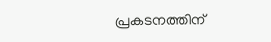പ്രകടനത്തിന്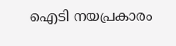ഐടി നയപ്രകാരം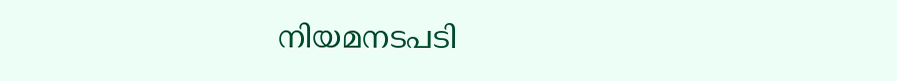നിയമനടപടി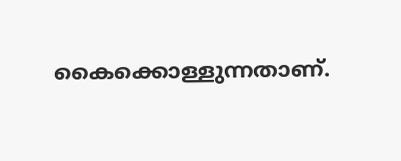കൈക്കൊള്ളുന്നതാണ്.